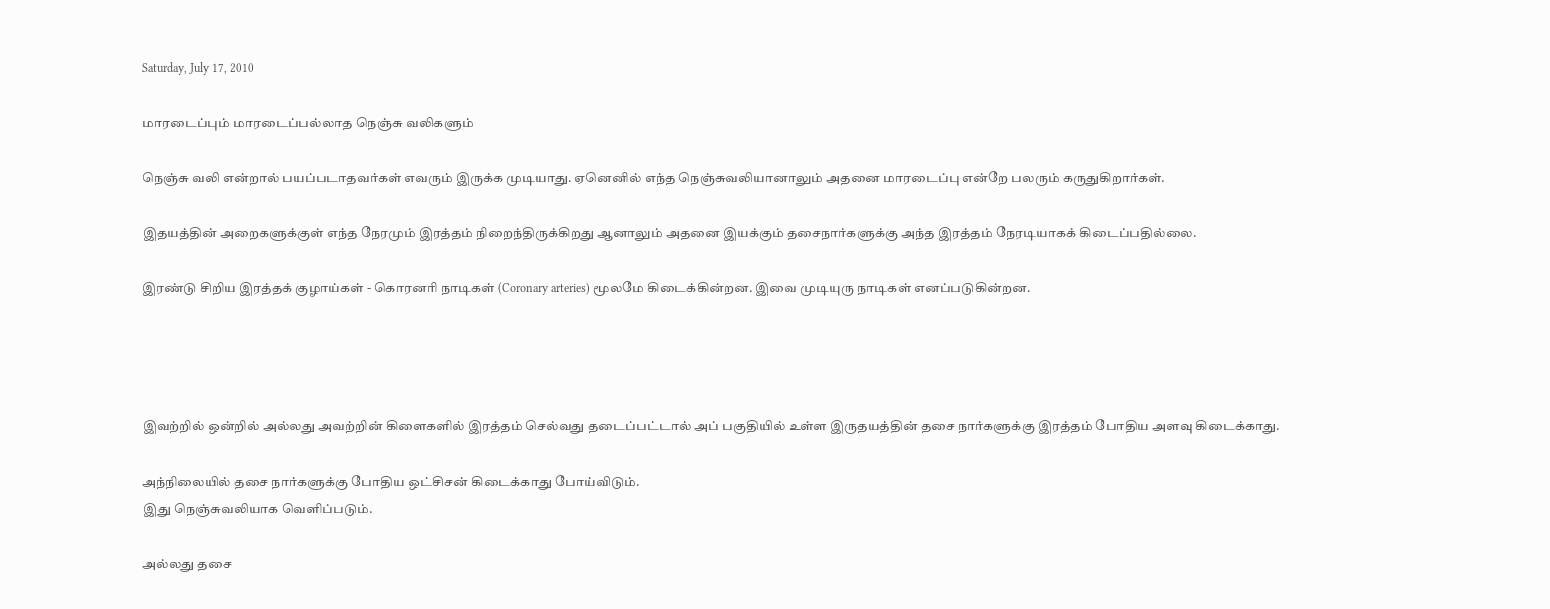Saturday, July 17, 2010

மாரடைப்பும் மாரடைப்பல்லாத நெஞ்சு வலிகளும்

நெஞ்சு வலி என்றால் பயப்படாதவர்கள் எவரும் இருக்க முடியாது. ஏனெனில் எந்த நெஞ்சுவலியானாலும் அதனை மாரடைப்பு என்றே பலரும் கருதுகிறார்கள்.

இதயத்தின் அறைகளுக்குள் எந்த நேரமும் இரத்தம் நிறைந்திருக்கிறது ஆனாலும் அதனை இயக்கும் தசைநார்களுக்கு அந்த இரத்தம் நேரடியாகக் கிடைப்பதில்லை.

இரண்டு சிறிய இரத்தக் குழாய்கள் - கொரனரி நாடிகள் (Coronary arteries) மூலமே கிடைக்கின்றன. இவை முடியுரு நாடிகள் எனப்படுகின்றன.




இவற்றில் ஒன்றில் அல்லது அவற்றின் கிளைகளில் இரத்தம் செல்வது தடைப்பட்டால் அப் பகுதியில் உள்ள இருதயத்தின் தசை நார்களுக்கு இரத்தம் போதிய அளவு கிடைக்காது.

அந்நிலையில் தசை நார்களுக்கு போதிய ஒட்சிசன் கிடைக்காது போய்விடும்.
இது நெஞ்சுவலியாக வெளிப்படும்.

அல்லது தசை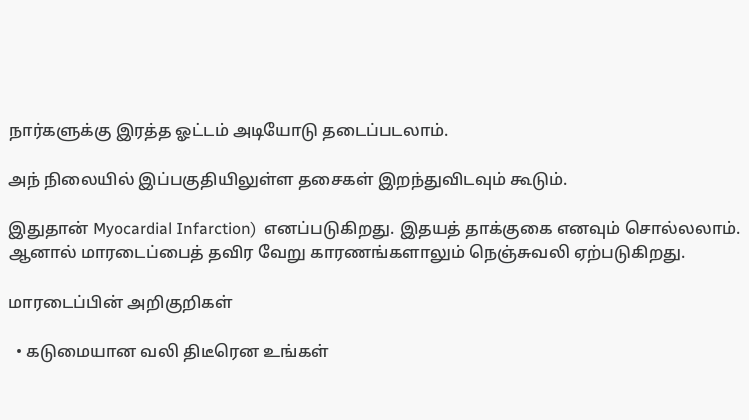நார்களுக்கு இரத்த ஓட்டம் அடியோடு தடைப்படலாம்.

அந் நிலையில் இப்பகுதியிலுள்ள தசைகள் இறந்துவிடவும் கூடும்.

இதுதான் Myocardial Infarction)  எனப்படுகிறது. இதயத் தாக்குகை எனவும் சொல்லலாம். ஆனால் மாரடைப்பைத் தவிர வேறு காரணங்களாலும் நெஞ்சுவலி ஏற்படுகிறது.

மாரடைப்பின் அறிகுறிகள்

  • கடுமையான வலி திடீரென உங்கள்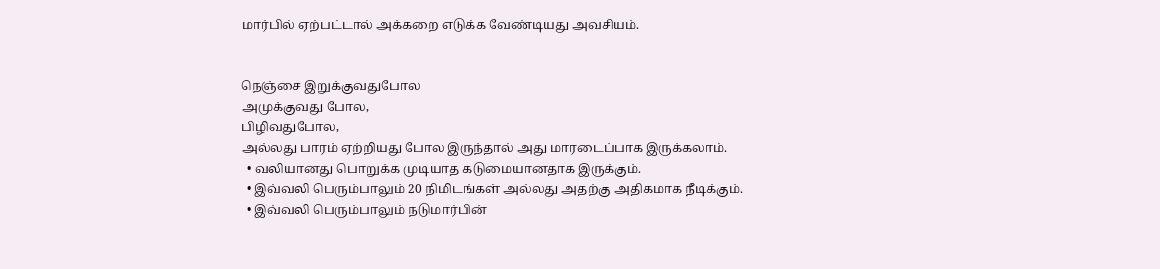மார்பில் ஏற்பட்டால் அக்கறை எடுக்க வேண்டியது அவசியம்.


நெஞ்சை இறுக்குவதுபோல
அமுக்குவது போல,
பிழிவதுபோல,
அல்லது பாரம் ஏற்றியது போல இருந்தால் அது மாரடைப்பாக இருக்கலாம்.
  • வலியானது பொறுக்க முடியாத கடுமையானதாக இருக்கும்.
  • இவ்வலி பெரும்பாலும் 20 நிமிடங்கள் அல்லது அதற்கு அதிகமாக நீடிக்கும்.
  • இவ்வலி பெரும்பாலும் நடுமார்பின்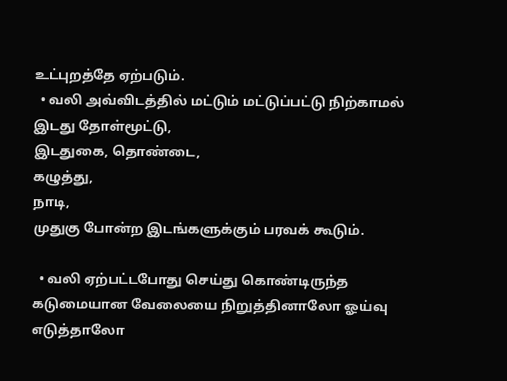உட்புறத்தே ஏற்படும்.
  • வலி அவ்விடத்தில் மட்டும் மட்டுப்பட்டு நிற்காமல்
இடது தோள்மூட்டு,
இடதுகை, தொண்டை,
கழுத்து,
நாடி,
முதுகு போன்ற இடங்களுக்கும் பரவக் கூடும்.

  • வலி ஏற்பட்டபோது செய்து கொண்டிருந்த கடுமையான வேலையை நிறுத்தினாலோ ஓய்வு எடுத்தாலோ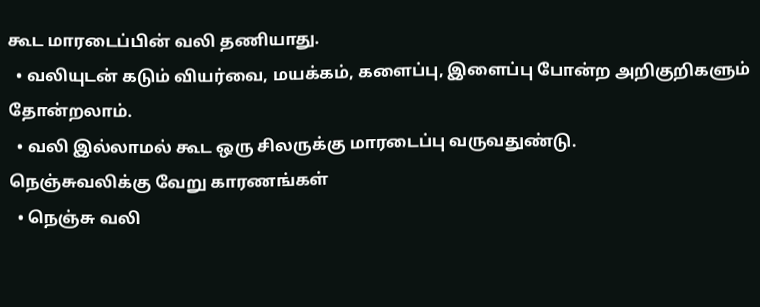கூட மாரடைப்பின் வலி தணியாது.
  • வலியுடன் கடும் வியர்வை, மயக்கம், களைப்பு, இளைப்பு போன்ற அறிகுறிகளும் தோன்றலாம்.
  • வலி இல்லாமல் கூட ஒரு சிலருக்கு மாரடைப்பு வருவதுண்டு.
நெஞ்சுவலிக்கு வேறு காரணங்கள்
  • நெஞ்சு வலி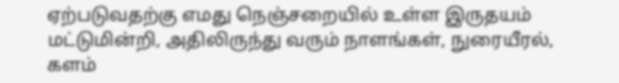ஏற்படுவதற்கு எமது நெஞ்சறையில் உள்ள இருதயம் மட்டுமின்றி, அதிலிருந்து வரும் நாளங்கள், நுரையீரல், களம்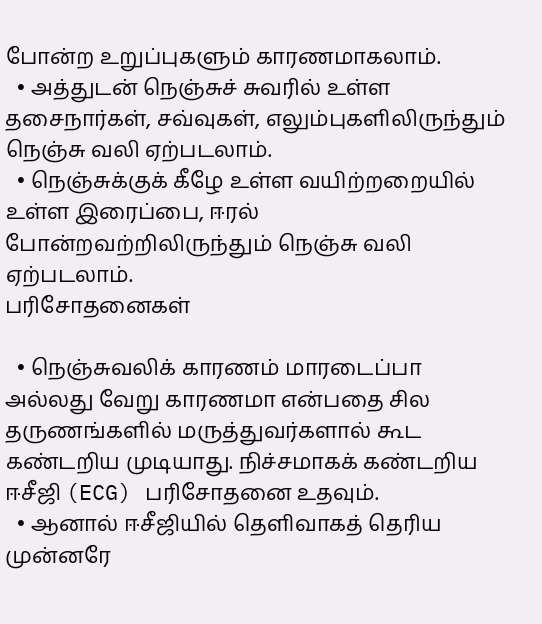போன்ற உறுப்புகளும் காரணமாகலாம்.
  • அத்துடன் நெஞ்சுச் சுவரில் உள்ள தசைநார்கள், சவ்வுகள், எலும்புகளிலிருந்தும் நெஞ்சு வலி ஏற்படலாம்.
  • நெஞ்சுக்குக் கீழே உள்ள வயிற்றறையில் உள்ள இரைப்பை, ஈரல் போன்றவற்றிலிருந்தும் நெஞ்சு வலி ஏற்படலாம்.
பரிசோதனைகள்

  • நெஞ்சுவலிக் காரணம் மாரடைப்பா அல்லது வேறு காரணமா என்பதை சில தருணங்களில் மருத்துவர்களால் கூட கண்டறிய முடியாது. நிச்சமாகக் கண்டறிய ஈசீஜி (ECG) பரிசோதனை உதவும்.
  • ஆனால் ஈசீஜியில் தெளிவாகத் தெரிய முன்னரே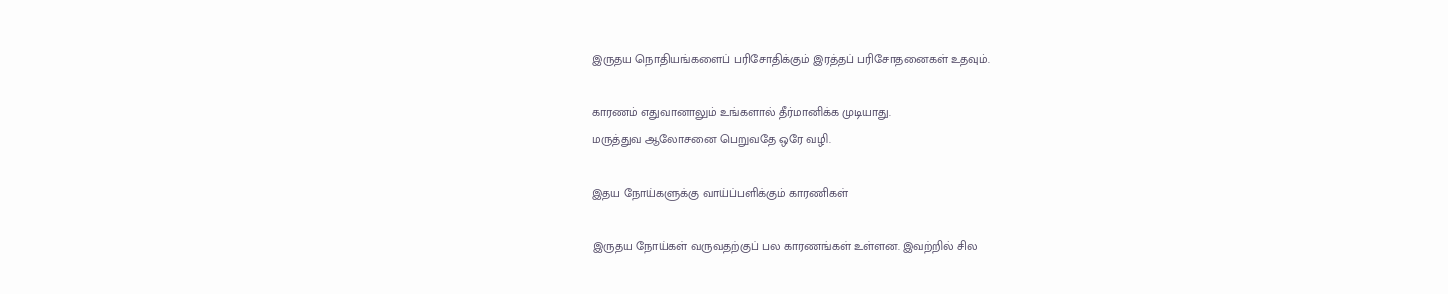இருதய நொதியங்களைப் பரிசோதிக்கும் இரத்தப் பரிசோதனைகள் உதவும்.

காரணம் எதுவானாலும் உங்களால் தீர்மானிக்க முடியாது.
மருத்துவ ஆலோசனை பெறுவதே ஒரே வழி.

இதய நோய்களுக்கு வாய்ப்பளிக்கும் காரணிகள்

இருதய நோய்கள் வருவதற்குப் பல காரணங்கள் உள்ளன. இவற்றில் சில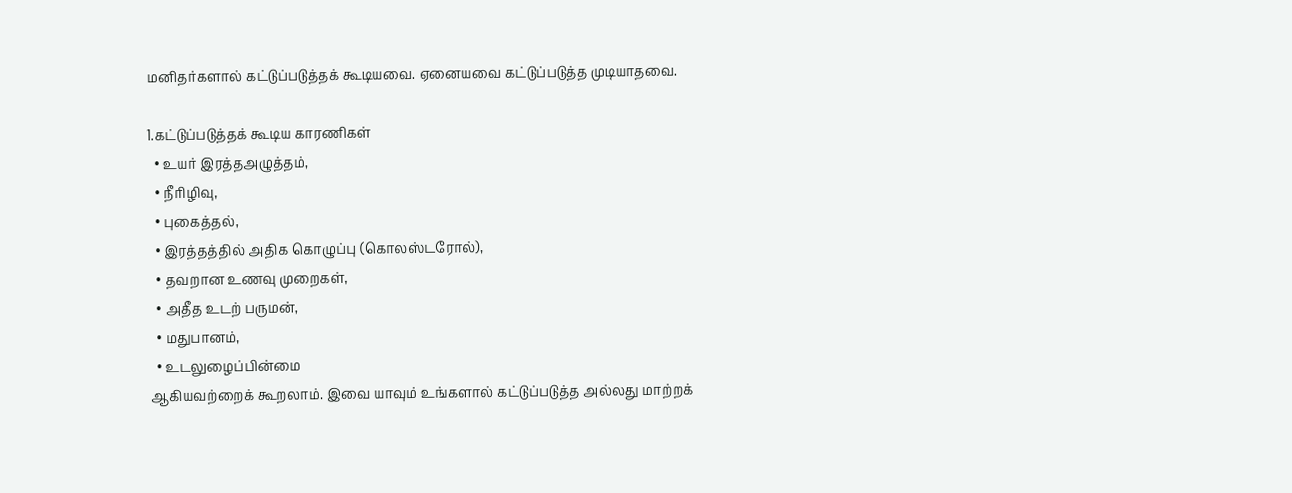மனிதர்களால் கட்டுப்படுத்தக் கூடியவை. ஏனையவை கட்டுப்படுத்த முடியாதவை.

1.கட்டுப்படுத்தக் கூடிய காரணிகள்
  • உயர் இரத்தஅழுத்தம்,
  • நீரிழிவு,
  • புகைத்தல்,
  • இரத்தத்தில் அதிக கொழுப்பு (கொலஸ்டரோல்),
  • தவறான உணவு முறைகள்,
  • அதீத உடற் பருமன்,
  • மதுபானம்,
  • உடலுழைப்பின்மை
ஆகியவற்றைக் கூறலாம். இவை யாவும் உங்களால் கட்டுப்படுத்த அல்லது மாற்றக்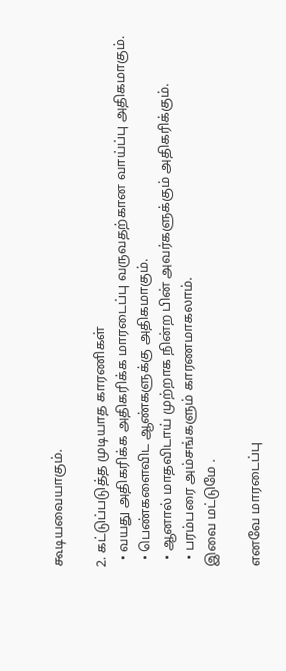கூடியவையாகும்.

2. கட்டுப்படுத்த முடியாத காரணிகள்
  • வயது அதிகரிக்க அதிகரிக்க மாரடைப்பு வருவதற்கான வாய்ப்பு அதிகமாகும்.
  • பெண்களைவிட ஆண்களுக்கு அதிகமாகும்.
  • ஆனால் மாதவிடாய் முற்றாக நின்ற பின் அவர்களுக்கும் அதிகரிக்கும்.
  • பரம்பரை அம்சங்களும் காரணமாகலாம்.
இவை மட்டுமே .

எனவே மாரடைப்பு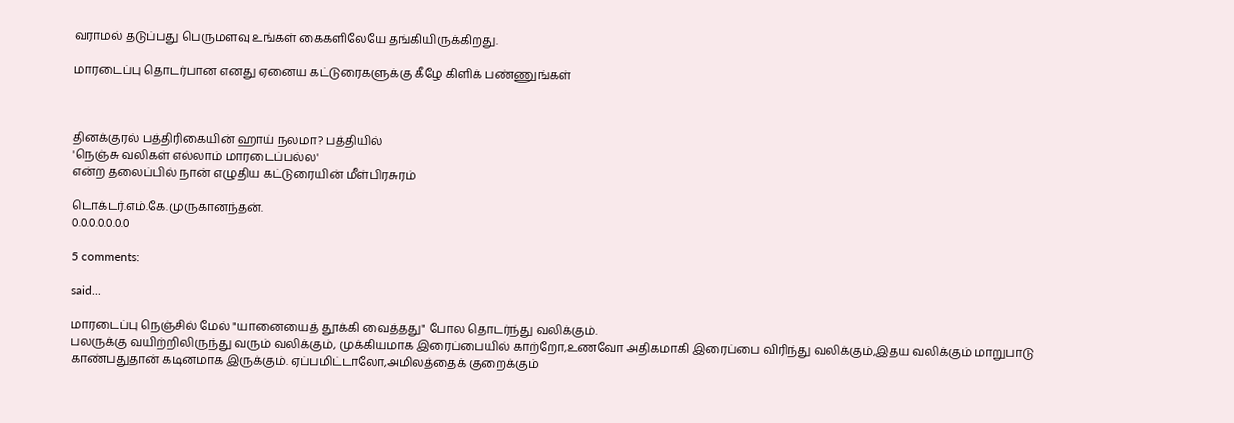வராமல் தடுப்பது பெருமளவு உங்கள் கைகளிலேயே தங்கியிருக்கிறது.

மாரடைப்பு தொடர்பான எனது ஏனைய கட்டுரைகளுக்கு கீழே கிளிக் பண்ணுங்கள்



தினக்குரல் பத்திரிகையின் ஹாய் நலமா? பத்தியில்
'நெஞ்சு வலிகள் எல்லாம் மாரடைப்பல்ல'
என்ற தலைப்பில் நான் எழுதிய கட்டுரையின் மீள்பிரசுரம்

டொக்டர்.எம்.கே.முருகானந்தன்.
0.0.0.0.0.0.0

5 comments:

said...

மாரடைப்பு நெஞ்சில் மேல் "யானையைத் தூக்கி வைத்தது" போல தொடர்ந்து வலிக்கும்.
பலருக்கு வயிற்றிலிருந்து வரும் வலிக்கும், முக்கியமாக இரைப்பையில் காற்றோ,உணவோ அதிகமாகி இரைப்பை விரிந்து வலிக்கும்,இதய வலிக்கும் மாறுபாடு காண்பதுதான் கடினமாக இருக்கும். ஏப்பமிட்டாலோ,அமிலத்தைக் குறைக்கும்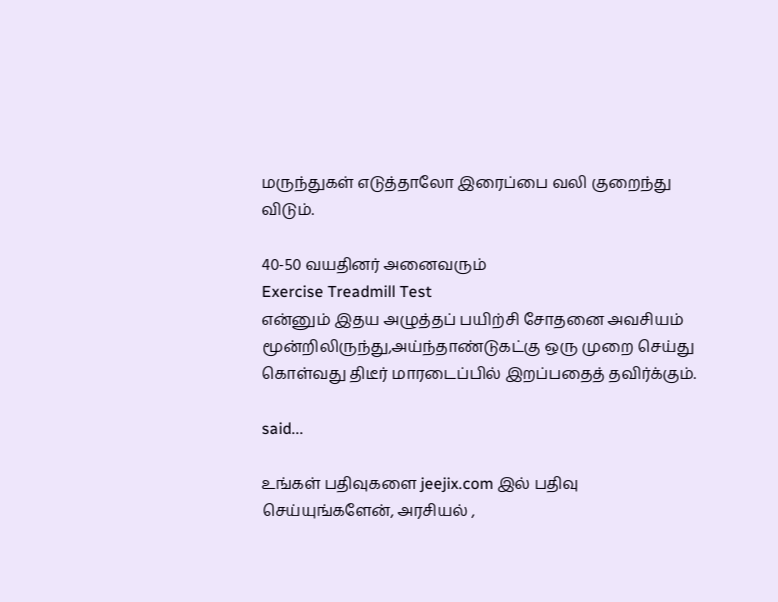மருந்துகள் எடுத்தாலோ இரைப்பை வலி குறைந்து விடும்.

40-50 வயதினர் அனைவரும்
Exercise Treadmill Test
என்னும் இதய அழுத்தப் பயிற்சி சோதனை அவசியம் மூன்றிலிருந்து,அய்ந்தாண்டுகட்கு ஒரு முறை செய்து கொள்வது திடீர் மாரடைப்பில் இறப்பதைத் தவிர்க்கும்.

said...

உங்கள் பதிவுகளை jeejix.com இல் பதிவு செய்யுங்களேன், அரசியல் ,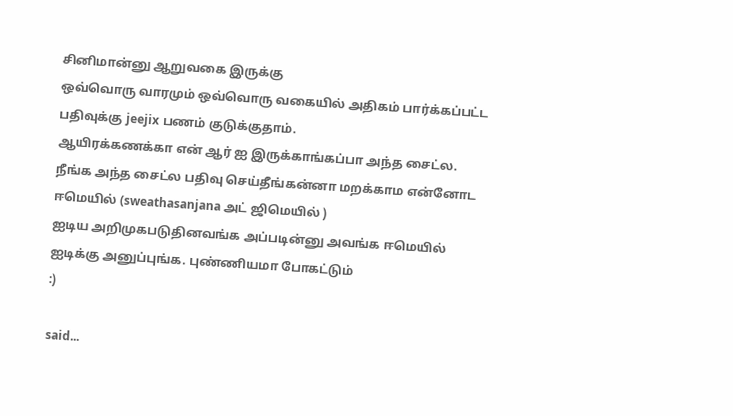சினிமான்னு ஆறுவகை இருக்கு
ஒவ்வொரு வாரமும் ஒவ்வொரு வகையில் அதிகம் பார்க்கப்பட்ட பதிவுக்கு jeejix பணம் குடுக்குதாம்.
ஆயிரக்கணக்கா என் ஆர் ஐ இருக்காங்கப்பா அந்த சைட்ல.
நீங்க அந்த சைட்ல பதிவு செய்தீங்கன்னா மறக்காம என்னோட ஈமெயில் (sweathasanjana அட் ஜிமெயில் )
ஐடிய அறிமுகபடுதினவங்க அப்படின்னு அவங்க ஈமெயில் ஐடிக்கு அனுப்புங்க. புண்ணியமா போகட்டும்
:)

said...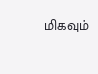மிகவும்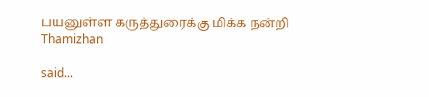பயனுள்ள கருத்துரைக்கு மிக்க நன்றி Thamizhan

said...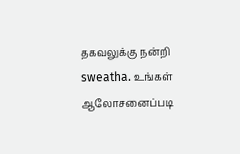தகவலுக்கு நன்றி sweatha. உங்கள் ஆலோசனைப்படி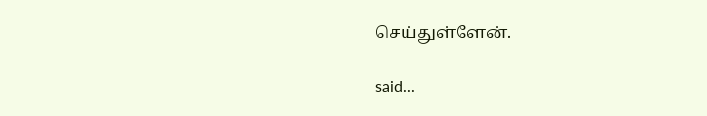செய்துள்ளேன்.

said...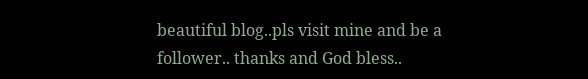beautiful blog..pls visit mine and be a follower.. thanks and God bless..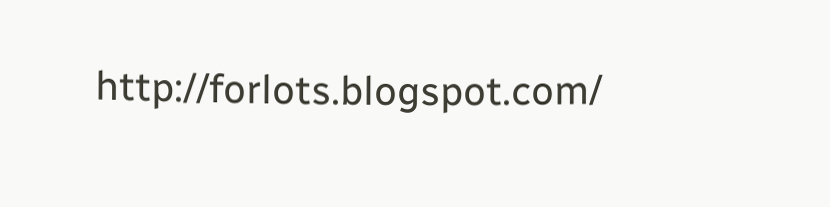http://forlots.blogspot.com/